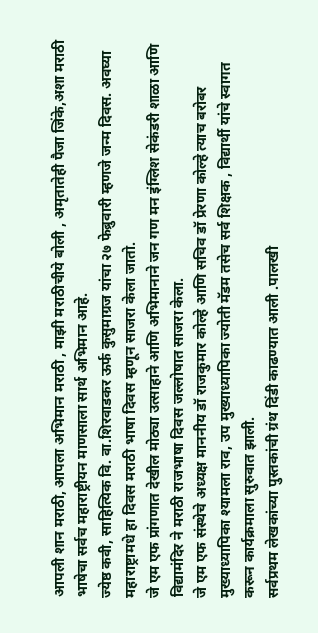आपली शान मराठी, आपला अभिमान मराठी , माझी मराठीचीये बोली , अमृतातेही पैजा जिंके,अशा मराठी भाषेचा सर्वच महाराष्ट्रीयन माणसाला सार्थ अभिमान आहे.
ज्येष्ठ कवी, साहित्यिक वि. वा.शिरवाडकर ऊर्फ कुसुमाग्रज यांचा २७ फेब्रुवारी म्हणजे जन्म दिवस. अवघ्या महाराष्ट्रामधे हा दिवस मराठी भाषा दिवस म्हणून साजरा केला जातो.
जे एम एफ प्रांगणात देखील मोठ्या उत्साहाने आणि अभिमानाने जन गण मन इंग्लिश सेकंडरी शाळा आणि विद्यामंदिर ने मराठी राजभाषा दिवस जल्लोषात साजरा केला.
जे एम एफ संस्थेचे अध्यक्ष माननीय डॉ राजकुमार कोल्हे आणि सचिव डॉ प्रेरणा कोल्हे त्याच बरोबर मुख्याध्यापिका श्यामला राव, उप मुख्याध्यापिका ज्योती मॅडम तसेच सर्व शिक्षक , विद्यार्थी यांचे स्वागत करून कार्यक्रमाला सुरुवात झाली.
सर्वप्रथम लेखकांच्या पुस्तकांची ग्रंथ दिंडी काढण्यात आली .पालखी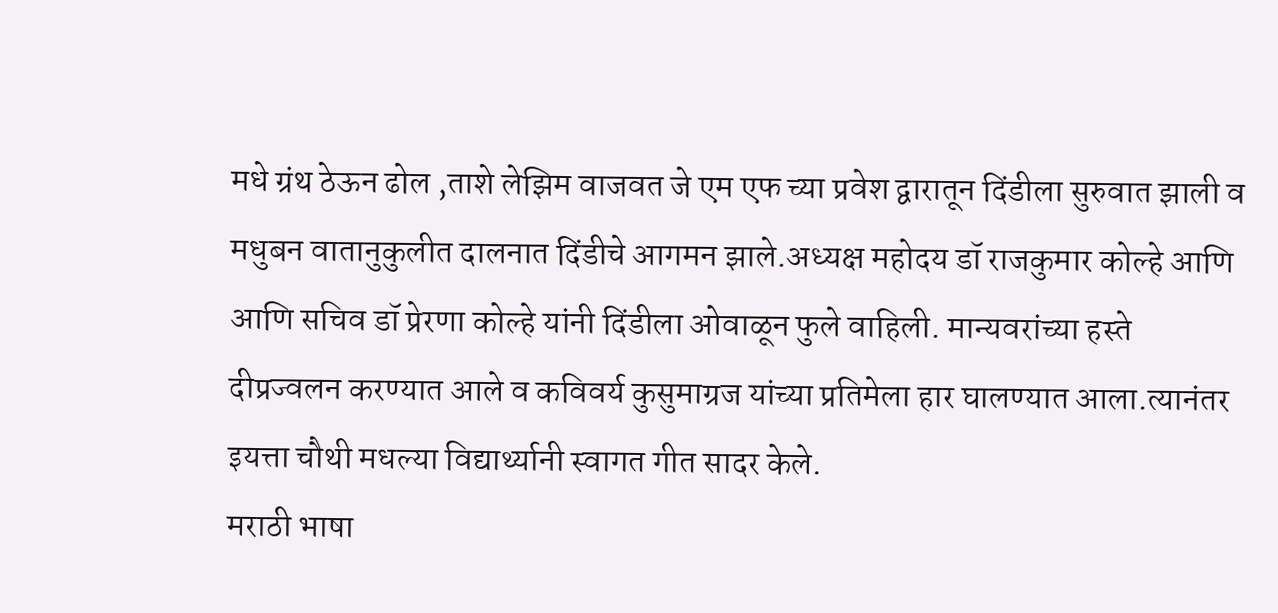मधे ग्रंथ ठेऊन ढोल ,ताशे लेझिम वाजवत जे एम एफ च्या प्रवेश द्वारातून दिंडीला सुरुवात झाली व मधुबन वातानुकुलीत दालनात दिंडीचे आगमन झाले.अध्यक्ष महोदय डॉ राजकुमार कोल्हे आणि आणि सचिव डॉ प्रेरणा कोल्हे यांनी दिंडीला ओवाळून फुले वाहिली. मान्यवरांच्या हस्ते दीप्रज्वलन करण्यात आले व कविवर्य कुसुमाग्रज यांच्या प्रतिमेला हार घालण्यात आला.त्यानंतर इयत्ता चौथी मधल्या विद्यार्थ्यानी स्वागत गीत सादर केले.
मराठी भाषा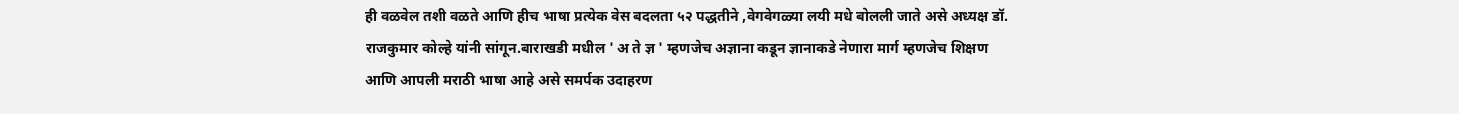ही वळवेल तशी वळते आणि हीच भाषा प्रत्येक वेस बदलता ५२ पद्धतीने ,वेगवेगळ्या लयी मधे बोलली जाते असे अध्यक्ष डॉ. राजकुमार कोल्हे यांनी सांगून.बाराखडी मधील ' अ ते ज्ञ ' म्हणजेच अज्ञाना कडून ज्ञानाकडे नेणारा मार्ग म्हणजेच शिक्षण आणि आपली मराठी भाषा आहे असे समर्पक उदाहरण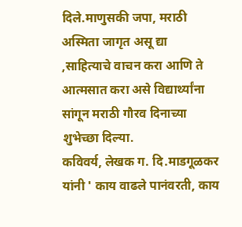दिले.माणुसकी जपा, मराठी अस्मिता जागृत असू द्या ,साहित्याचे वाचन करा आणि ते आत्मसात करा असे विद्यार्थ्यांना सांगून मराठी गौरव दिनाच्या शुभेच्छा दिल्या.
कविवर्य, लेखक ग. दि.माडगूळकर यांनी ' काय वाढले पानंवरती, काय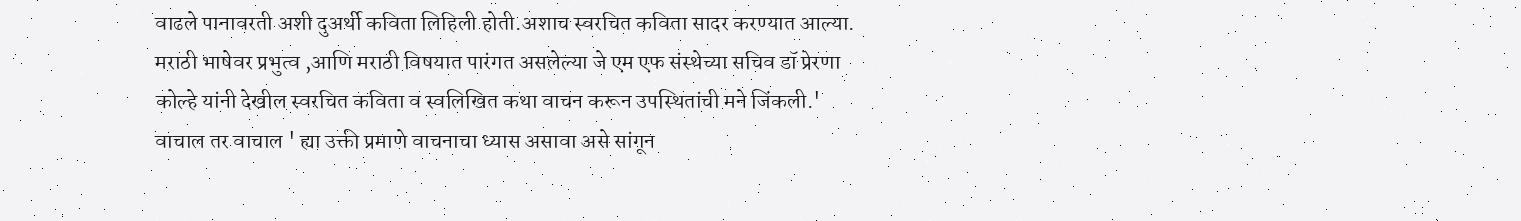वाढले पानावरती अशी दुअर्थी कविता लिहिली होती.अशाच स्वरचित कविता सादर करण्यात आल्या.
मराठी भाषेवर प्रभुत्व ,आणि मराठी विषयात पारंगत असलेल्या जे एम एफ संस्थेच्या सचिव डॉ प्रेरणा कोल्हे यांनी देखील स्वरचित कविता व स्वलिखित कथा वाचन करून उपस्थितांची मने जिंकली.' वाचाल तर वाचाल ' ह्या उक्ती प्रमाणे वाचनाचा ध्यास असावा असे सांगून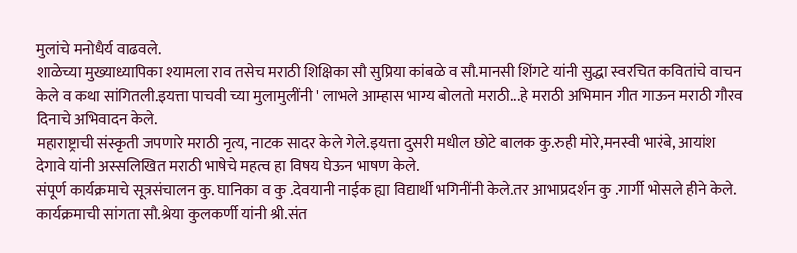मुलांचे मनोधैर्य वाढवले.
शाळेच्या मुख्याध्यापिका श्यामला राव तसेच मराठी शिक्षिका सौ सुप्रिया कांबळे व सौ.मानसी शिंगटे यांनी सुद्धा स्वरचित कवितांचे वाचन केले व कथा सांगितली.इयत्ता पाचवी च्या मुलामुलींनी ' लाभले आम्हास भाग्य बोलतो मराठी...हे मराठी अभिमान गीत गाऊन मराठी गौरव दिनाचे अभिवादन केले.
महाराष्ट्राची संस्कृती जपणारे मराठी नृत्य, नाटक सादर केले गेले.इयत्ता दुसरी मधील छोटे बालक कु.रुही मोरे,मनस्वी भारंबे, आयांश देगावे यांनी अस्सलिखित मराठी भाषेचे महत्व हा विषय घेऊन भाषण केले.
संपूर्ण कार्यक्रमाचे सूत्रसंचालन कु. घानिका व कु .देवयानी नाईक ह्या विद्यार्थी भगिनींनी केले.तर आभाप्रदर्शन कु .गार्गी भोसले हीने केले.
कार्यक्रमाची सांगता सौ.श्रेया कुलकर्णी यांनी श्री.संत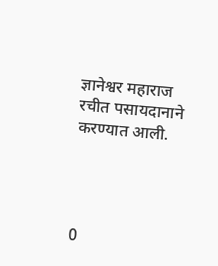ज्ञानेश्वर महाराज रचीत पसायदानाने करण्यात आली.




0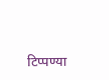टिप्पण्या